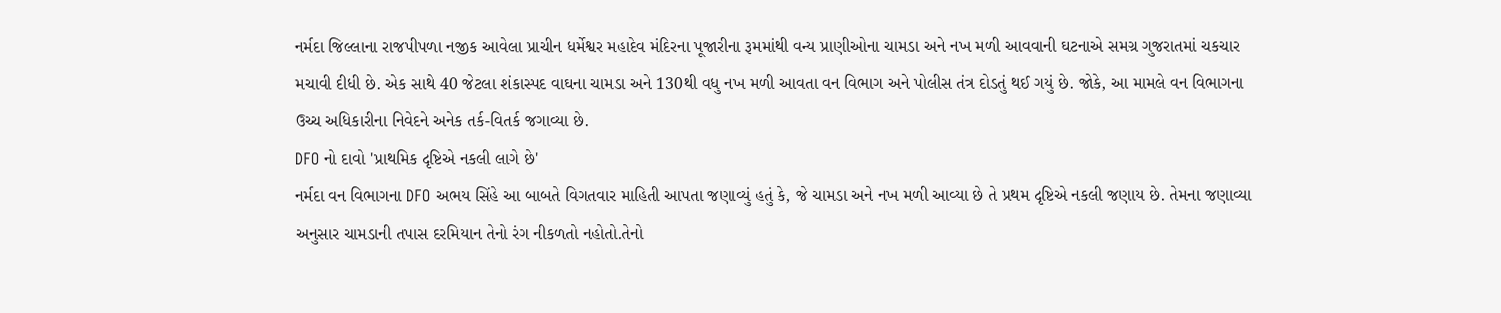નર્મદા જિલ્લાના રાજપીપળા નજીક આવેલા પ્રાચીન ધર્મેશ્વર મહાદેવ મંદિરના પૂજારીના રૂમમાંથી વન્ય પ્રાણીઓના ચામડા અને નખ મળી આવવાની ઘટનાએ સમગ્ર ગુજરાતમાં ચકચાર મચાવી દીધી છે. એક સાથે 40 જેટલા શંકાસ્પદ વાઘના ચામડા અને 130થી વધુ નખ મળી આવતા વન વિભાગ અને પોલીસ તંત્ર દોડતું થઈ ગયું છે. જોકે, આ મામલે વન વિભાગના ઉચ્ચ અધિકારીના નિવેદને અનેક તર્ક-વિતર્ક જગાવ્યા છે.
DFO નો દાવો 'પ્રાથમિક દૃષ્ટિએ નકલી લાગે છે'
નર્મદા વન વિભાગના DFO અભય સિંહે આ બાબતે વિગતવાર માહિતી આપતા જણાવ્યું હતું કે, જે ચામડા અને નખ મળી આવ્યા છે તે પ્રથમ દૃષ્ટિએ નકલી જણાય છે. તેમના જણાવ્યા અનુસાર ચામડાની તપાસ દરમિયાન તેનો રંગ નીકળતો નહોતો.તેનો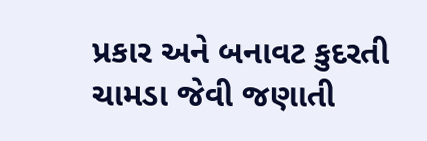પ્રકાર અને બનાવટ કુદરતી ચામડા જેવી જણાતી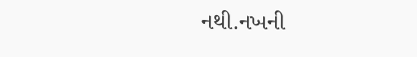નથી.નખની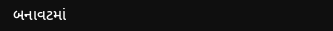બનાવટમાં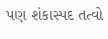પણ શંકાસ્પદ તત્વો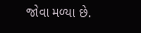જોવા મળ્યા છે.